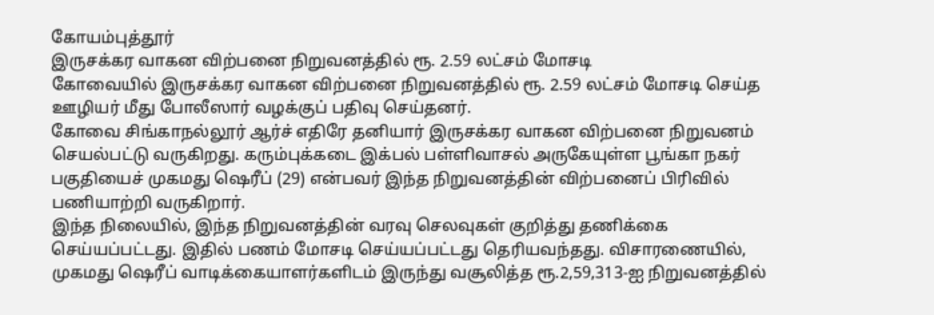கோயம்புத்தூர்
இருசக்கர வாகன விற்பனை நிறுவனத்தில் ரூ. 2.59 லட்சம் மோசடி
கோவையில் இருசக்கர வாகன விற்பனை நிறுவனத்தில் ரூ. 2.59 லட்சம் மோசடி செய்த ஊழியர் மீது போலீஸார் வழக்குப் பதிவு செய்தனர்.
கோவை சிங்காநல்லூர் ஆர்ச் எதிரே தனியார் இருசக்கர வாகன விற்பனை நிறுவனம் செயல்பட்டு வருகிறது. கரும்புக்கடை இக்பல் பள்ளிவாசல் அருகேயுள்ள பூங்கா நகர் பகுதியைச் முகமது ஷெரீப் (29) என்பவர் இந்த நிறுவனத்தின் விற்பனைப் பிரிவில் பணியாற்றி வருகிறார்.
இந்த நிலையில், இந்த நிறுவனத்தின் வரவு செலவுகள் குறித்து தணிக்கை செய்யப்பட்டது. இதில் பணம் மோசடி செய்யப்பட்டது தெரியவந்தது. விசாரணையில், முகமது ஷெரீப் வாடிக்கையாளர்களிடம் இருந்து வசூலித்த ரூ.2,59,313-ஐ நிறுவனத்தில்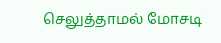செலுத்தாமல் மோசடி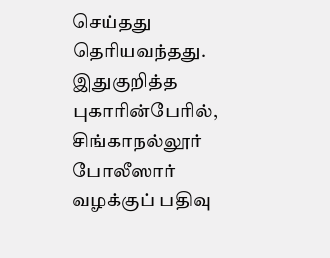செய்தது தெரியவந்தது.
இதுகுறித்த புகாரின்பேரில், சிங்காநல்லூர் போலீஸார் வழக்குப் பதிவு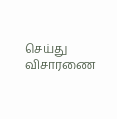செய்து விசாரணை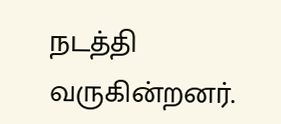நடத்தி வருகின்றனர்.